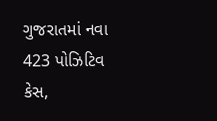ગુજરાતમાં નવા 423 પોઝિટિવ કેસ,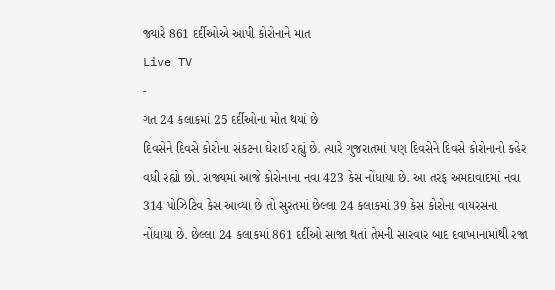જ્યારે 861 દર્દીઓએ આપી કોરોનાને માત
Live TV
-
ગત 24 કલાકમાં 25 દર્દીઓના મોત થયાં છે
દિવસેને દિવસે કોરોના સંકટના ઘેરાઈ રહ્યું છે. ત્યારે ગુજરાતમાં પણ દિવસેને દિવસે કોરોનાનો કહેર વધી રહ્યો છો. રાજ્યમાં આજે કોરોનાના નવા 423 કેસ નોંધાયા છે. આ તરફ અમદાવાદમાં નવા 314 પોઝિટિવ કેસ આવ્યા છે તો સુરતમાં છેલ્લા 24 કલાકમાં 39 કેસ કોરોના વાયરસના નોંધાયા છે. છેલ્લા 24 કલાકમાં 861 દર્દીઓ સાજા થતાં તેમની સારવાર બાદ દવાખાનામાંથી રજા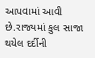આપવામાં આવી છે.રાજ્યમાં કુલ સાજા થયેલ દર્દીની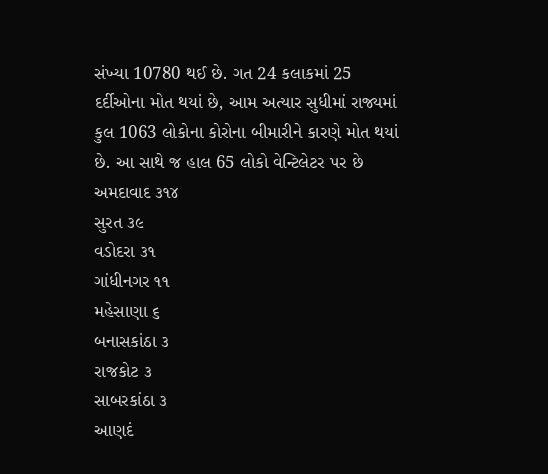સંખ્યા 10780 થઈ છે. ગત 24 કલાકમાં 25 દર્દીઓના મોત થયાં છે, આમ અત્યાર સુધીમાં રાજ્યમાં કુલ 1063 લોકોના કોરોના બીમારીને કારણે મોત થયાં છે. આ સાથે જ હાલ 65 લોકો વેન્ટિલેટર પર છે
અમદાવાદ ૩૧૪
સુરત ૩૯
વડોદરા ૩૧
ગાંધીનગર ૧૧
મહેસાણા ૬
બનાસકાંઠા ૩
રાજકોટ ૩
સાબરકાંઠા ૩
આણદં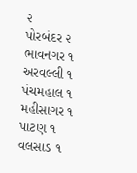૨
પોરબંદર ૨
ભાવનગર ૧
અરવલ્લી ૧
પંચમહાલ ૧
મહીસાગર ૧
પાટણ ૧
વલસાડ ૧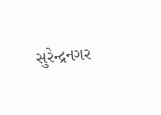સુરેન્દ્રનગર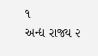૧
અન્દ્ય રાજ્ય ૨